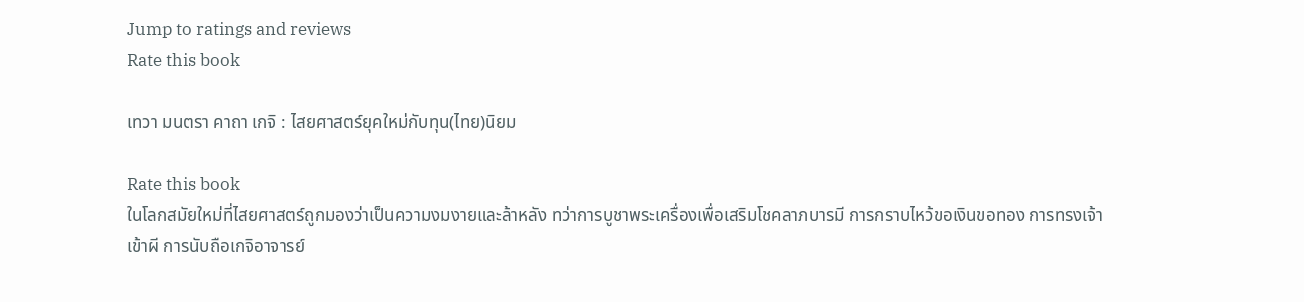Jump to ratings and reviews
Rate this book

เทวา มนตรา คาถา เกจิ : ไสยศาสตร์ยุคใหม่กับทุน(ไทย)นิยม

Rate this book
ในโลกสมัยใหม่ที่ไสยศาสตร์ถูกมองว่าเป็นความงมงายและล้าหลัง ทว่าการบูชาพระเครื่องเพื่อเสริมโชคลาภบารมี การกราบไหว้ขอเงินขอทอง การทรงเจ้าเข้าผี การนับถือเกจิอาจารย์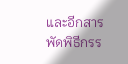และอีกสารพัดพิธีกรร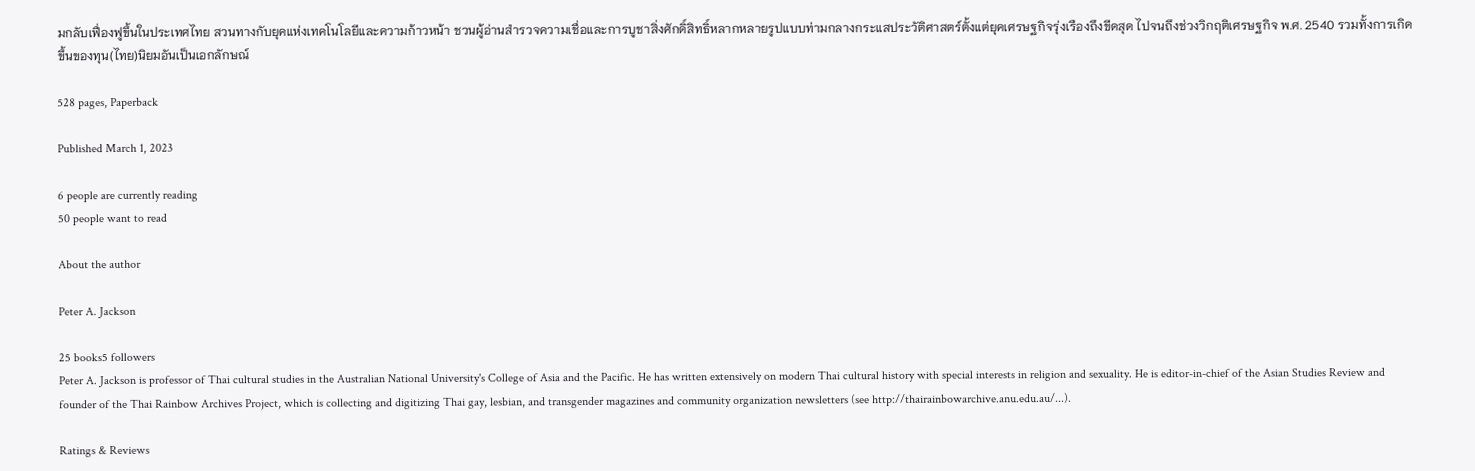มกลับเฟื่องฟูขึ้นในประเทศไทย สวนทางกับยุคแห่งเทคโนโลยีและความก้าวหน้า ชวนผู้อ่านสำรวจความเชื่อและการบูชาสิ่งศักดิ์สิทธิ์หลากหลายรูปแบบท่ามกลางกระแสประวัติศาสตร์ตั้งแต่ยุคเศรษฐกิจรุ่งเรืองถึงขีดสุด ไปจนถึงช่วงวิกฤติเศรษฐกิจ พ.ศ. 2540 รวมทั้งการเกิดขึ้นของทุน(ไทย)นิยมอันเป็นเอกลักษณ์

528 pages, Paperback

Published March 1, 2023

6 people are currently reading
50 people want to read

About the author

Peter A. Jackson

25 books5 followers
Peter A. Jackson is professor of Thai cultural studies in the Australian National University's College of Asia and the Pacific. He has written extensively on modern Thai cultural history with special interests in religion and sexuality. He is editor-in-chief of the Asian Studies Review and founder of the Thai Rainbow Archives Project, which is collecting and digitizing Thai gay, lesbian, and transgender magazines and community organization newsletters (see http://thairainbowarchive.anu.edu.au/...).

Ratings & Reviews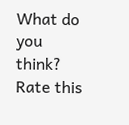What do you think?
Rate this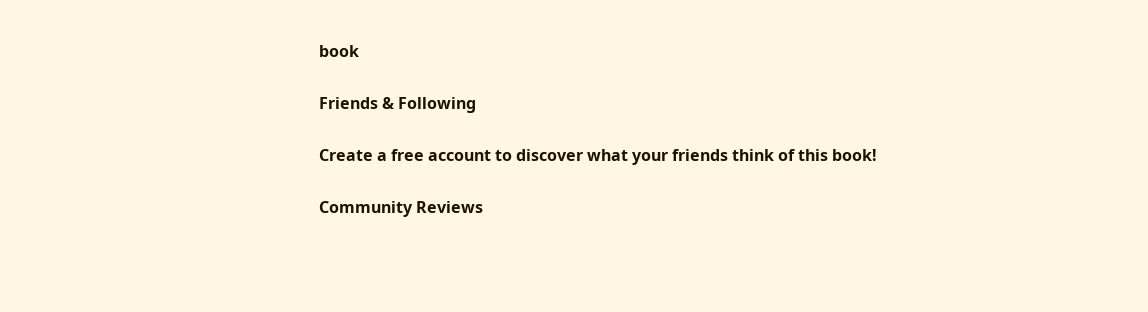book

Friends & Following

Create a free account to discover what your friends think of this book!

Community Reviews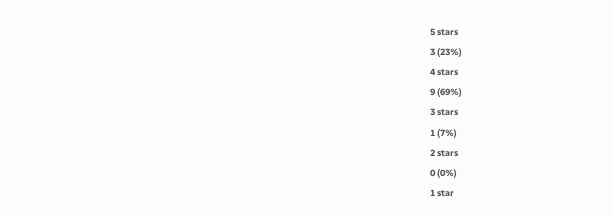5 stars
3 (23%)
4 stars
9 (69%)
3 stars
1 (7%)
2 stars
0 (0%)
1 star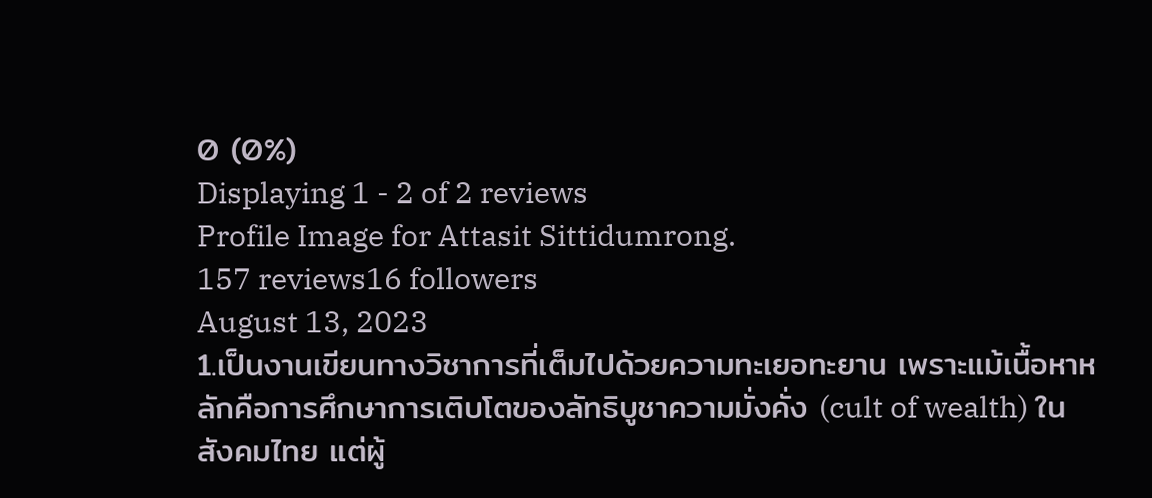0 (0%)
Displaying 1 - 2 of 2 reviews
Profile Image for Attasit Sittidumrong.
157 reviews16 followers
August 13, 2023
1.เป็นงานเขียนทางวิชาการที่เต็มไปด้วยความทะเยอทะยาน เพราะแม้เนื้อหาหลักคือการศึกษาการเติบโตของลัทธิบูชาความมั่งคั่ง (cult of wealth) ในสังคมไทย แต่ผู้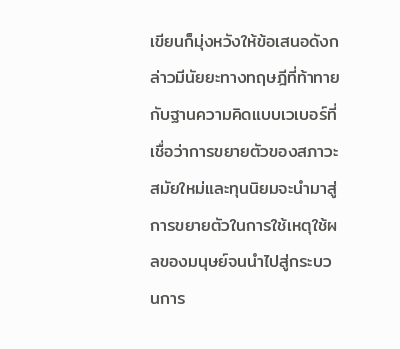เขียนก็มุ่งหวังให้ข้อเสนอดังกล่าวมีนัยยะทางทฤษฎีที่ท้าทายกับฐานความคิดแบบเวเบอร์ที่เชื่อว่าการขยายตัวของสภาวะสมัยใหม่และทุนนิยมจะนำมาสู่การขยายตัวในการใช้เหตุใช้ผลของมนุษย์จนนำไปสู่กระบวนการ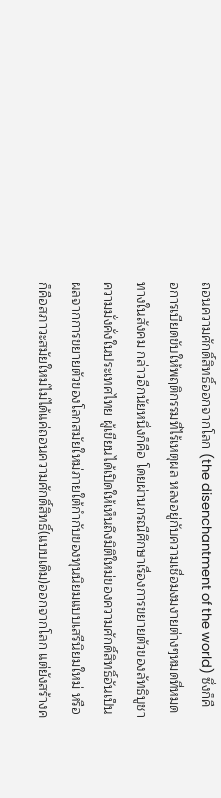ถอนความศักดิ์สิทธิ์ออกจากโลก (the disenchantment of the world) ซึ่งก็คือการเบียดขับให้พฤติกรรมที่ไร้เหตุผล หลงอยู่กับความเชื่อมงมงายต่างๆหมดที่หมดทางในสังคม กล่าวอีกนัยหนึ่งก็คือ โดยผ่านกรณีศึกษาเรื่องการขยายตัวของลัทธิบูชาความมั่งคั่งในประเทศไทย ผู้เขียนได้เปิดให้เห็นถึงมิติใหม่ของความศักดิ์สิทธิ์อันเป็นผลจากการขยายตัวของโลกสมัยใหม่ภายใต้กำกับของทุนนิยมแบบเสรีนิยมใหม่ หรือก็คือสภาวะสมัยใหม่ไม่ได้แค่ถอนความศักดิ์สิทธิ์(แบบเดิม)ออกจากโลก แต่ยังสร้างค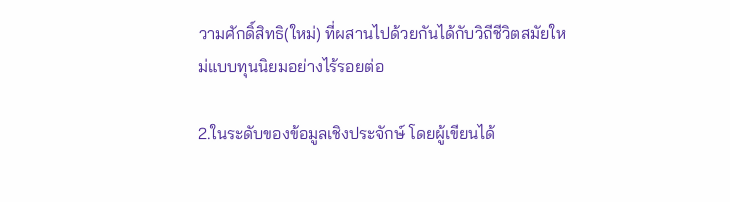วามศักดิ์สิทธิ(ใหม่) ที่ผสานไปด้วยกันได้กับวิถีชีวิตสมัยใหม่แบบทุนนิยมอย่างไร้รอยต่อ

2.ในระดับของข้อมูลเชิงประจักษ์ โดยผู้เขียนได้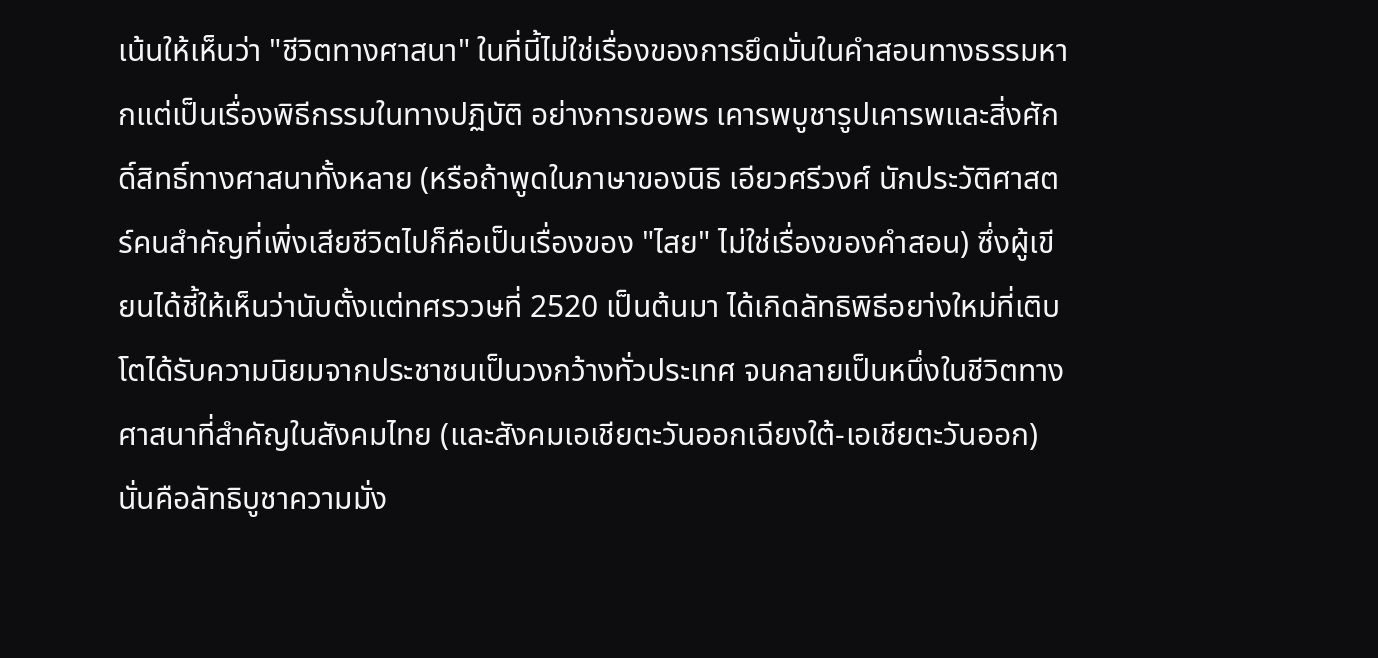เน้นให้เห็นว่า "ชีวิตทางศาสนา" ในที่นี้ไม่ใช่เรื่องของการยึดมั่นในคำสอนทางธรรมหากแต่เป็นเรื่องพิธีกรรมในทางปฏิบัติ อย่างการขอพร เคารพบูชารูปเคารพและสิ่งศักดิ์สิทธิ์ทางศาสนาทั้งหลาย (หรือถ้าพูดในภาษาของนิธิ เอียวศรีวงศ์ นักประวัติศาสตร์คนสำคัญที่เพิ่งเสียชีวิตไปก็คือเป็นเรื่องของ "ไสย" ไม่ใช่เรื่องของคำสอน) ซึ่งผู้เขียนได้ชี้ให้เห็นว่านับตั้งแต่ทศรววษที่ 2520 เป็นต้นมา ได้เกิดลัทธิพิธีอยา่งใหม่ที่เติบโตได้รับความนิยมจากประชาชนเป็นวงกว้างทั่วประเทศ จนกลายเป็นหนึ่งในชีวิตทางศาสนาที่สำคัญในสังคมไทย (และสังคมเอเชียตะวันออกเฉียงใต้-เอเชียตะวันออก) นั่นคือลัทธิบูชาความมั่ง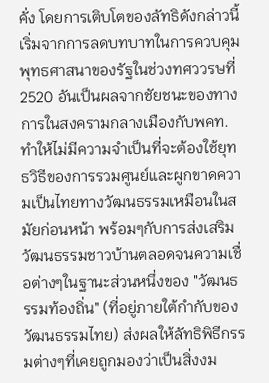คั่ง โดยการเติบโตของลัทธิดังกล่าวนี้เริ่มจากการลดบทบาทในการควบคุมพุทธศาสนาของรัฐในช่วงทศววรษที่ 2520 อันเป็นผลจากชัยชนะของทางการในสงครามกลางเมืองกับพคท. ทำให้ไม่มีความจำเป็นที่จะต้องใช้ยุทธวิธีของการรวมศูนย์และผูกขาดความเป็นไทยทางวัฒนธรรมเหมือนในสมัยก่อนหน้า พร้อมๆกับการส่งเสริมวัฒนธรรมชาวบ้านตลอดจนความเชื่อต่างๆในฐานะส่วนหนึ่งของ "วัฒนธรรมท้องถิ่น" (ที่อยู่ภายใต้กำกับของวัฒนธรรมไทย) ส่งผลให้ลัทธิพิธีกรรมต่างๆที่เคยถูกมองว่าเป็นสิ่งงม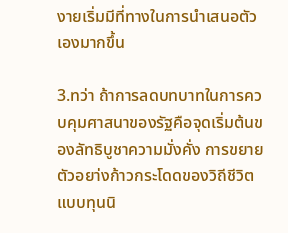งายเริ่มมีที่ทางในการนำเสนอตัวเองมากขึ้น

3.ทว่า ถ้าการลดบทบาทในการควบคุมศาสนาของรัฐคือจุดเริ่มต้นของลัทธิบูชาความมั่งคั่ง การขยายตัวอยา่งก้าวกระโดดของวิถีชีวิตแบบทุนนิ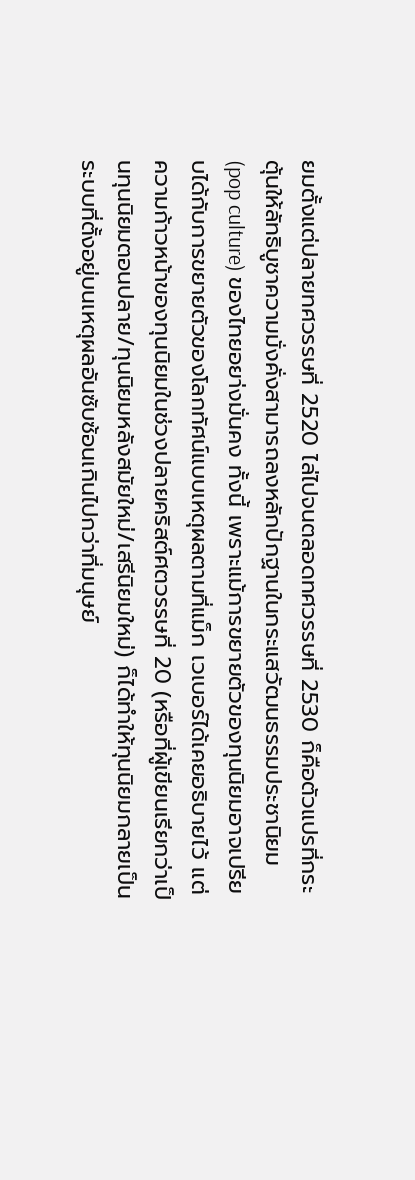ยมตั้งแต่ปลายทศวรรษที่ 2520 ไล่ไปจนตลอดทศวรรษที่ 2530 ก็คือตัวแปรที่กระตุ้นให้ลัทธิบูชาความมั่งคั่งสามารถลงหลักปักฐานในกระแสวัฒนธรรมประชานิยม (pop culture) ของไทยอยา่งมั่นคง ทั้งนี้ เพราะแม้การขยายตัวของทุนนิยมอาจเปรียบได้กับการขยายตัวของโลกทัศน์แบบเหตุผลตามที่แม็ก เวเบอร์ได้เคยอธิบายไว้ แต่ความก้าวหน้าของทุนนิยมในช่วงปลายคริสต์ศตวรรษที่ 20 (หรือที่ผู้เขียนเรียกว่าเป็นทุนนิยมตอนปลาย/ทุนนิยมหลังสมัยใหม่/เสรีนิยมใหม่) ก็ได้ทำให้ทุนนิยมกลายเป็นระบบที่ตั้งอยู่บนเหตุผลอันซับซ้อนเกินไปกว่าที่มนุษย์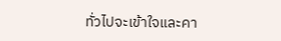ทั่วไปจะเข้าใจและคา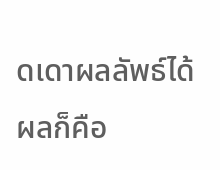ดเดาผลลัพธ์ได้ ผลก็คือ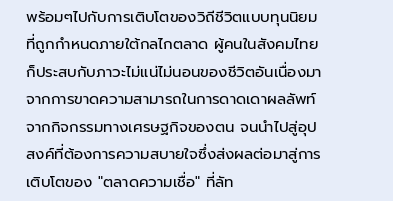พร้อมๆไปกับการเติบโตของวิถีชีวิตแบบทุนนิยมที่ถูกกำหนดภายใต้กลไกตลาด ผู้คนในสังคมไทยก็ประสบกับภาวะไม่แน่ไม่นอนของชีวิตอันเนื่องมาจากการขาดความสามารถในการดาดเดาผลลัพท์จากกิจกรรมทางเศรษฐกิจของตน จนนำไปสู่อุปสงค์ที่ต้องการความสบายใจซึ่งส่งผลต่อมาสู่การเติบโตของ "ตลาดความเชื่อ" ที่ลัท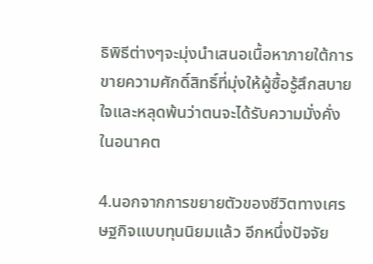ธิพิธีต่างๆจะมุ่งนำเสนอเนื้อหาภายใต้การขายความศักดิ์สิทธิ์ที่มุ่งให้ผู้ซื้อรู้สึกสบายใจและหลุดพ้นว่าตนจะได้รับความมั่งคั่งในอนาคต

4.นอกจากการขยายตัวของชีวิตทางเศรษฐกิจแบบทุนนิยมแล้ว อีกหนึ่งปัจจัย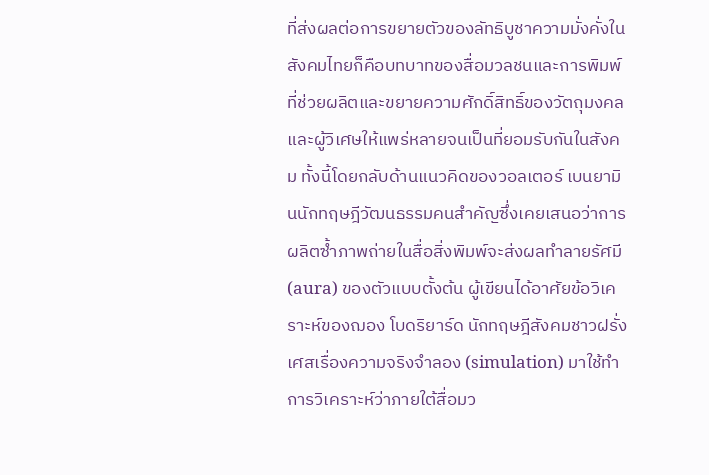ที่ส่งผลต่อการขยายตัวของลัทธิบูชาความมั่งคั่งในสังคมไทยก็คือบทบาทของสื่อมวลชนและการพิมพ์ที่ช่วยผลิตและขยายความศักดิ์สิทธิ์ของวัตถุมงคลและผู้วิเศษให้แพร่หลายจนเป็นที่ยอมรับกันในสังคม ทั้งนี้โดยกลับด้านแนวคิดของวอลเตอร์ เบนยามินนักทฤษฎีวัฒนธรรมคนสำคัญซึ่งเคยเสนอว่าการผลิตซ้ำภาพถ่ายในสื่อสิ่งพิมพ์จะส่งผลทำลายรัศมี (aura) ของตัวแบบตั้งต้น ผู้เขียนได้อาศัยข้อวิเคราะห์ของฌอง โบดริยาร์ด นักทฤษฎีสังคมชาวฝรั่งเศสเรื่องความจริงจำลอง (simulation) มาใช้ทำการวิเคราะห์ว่าภายใต้สื่อมว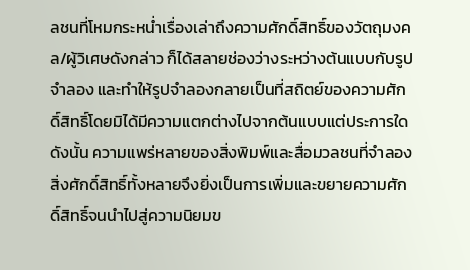ลชนที่โหมกระหน่ำเรื่องเล่าถึงความศักดิ์สิทธิ์ของวัตถุมงคล/ผู้วิเศษดังกล่าว ก็ได้สลายช่องว่างระหว่างต้นแบบกับรูปจำลอง และทำให้รูปจำลองกลายเป็นที่สถิตย์ของความศักดิ์สิทธิ์โดยมิได้มีความแตกต่างไปจากต้นแบบแต่ประการใด ดังนั้น ความแพร่หลายของสิ่งพิมพ์และสื่อมวลชนที่จำลองสิ่งศักดิ์สิทธิ์ทั้งหลายจึงยิ่งเป็นการเพิ่มและขยายความศักดิ์สิทธิ์จนนำไปสู่ความนิยมข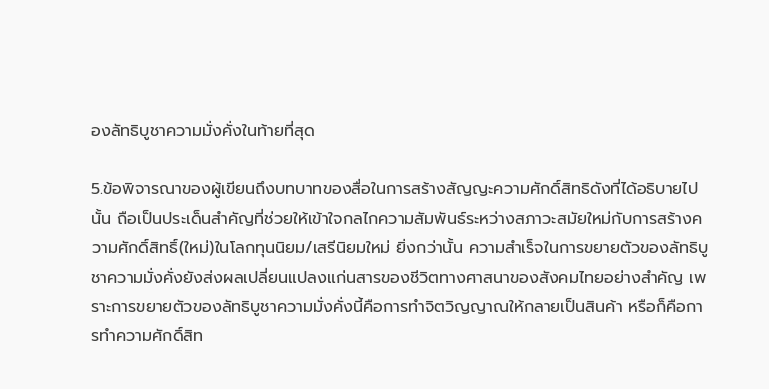องลัทธิบูชาความมั่งคั่งในท้ายที่สุด

5.ข้อพิจารณาของผู้เขียนถึงบทบาทของสื่อในการสร้างสัญญะความศักดิ์สิทธิดังที่ได้อธิบายไปนั้น ถือเป็นประเด็นสำคัญที่ช่วยให้เข้าใจกลไกความสัมพันธ์ระหว่างสภาวะสมัยใหม่กับการสร้างความศักดิ์สิทธิ์(ใหม่)ในโลกทุนนิยม/เสรีนิยมใหม่ ยิ่งกว่านั้น ความสำเร็จในการขยายตัวของลัทธิบูชาความมั่งคั่งยังส่งผลเปลี่ยนแปลงแก่นสารของชีวิตทางศาสนาของสังคมไทยอย่างสำคัญ เพราะการขยายตัวของลัทธิบูชาความมั่งคั่งนี้คือการทำจิตวิญญาณให้กลายเป็นสินค้า หรือก็คือการทำความศักดิ์สิท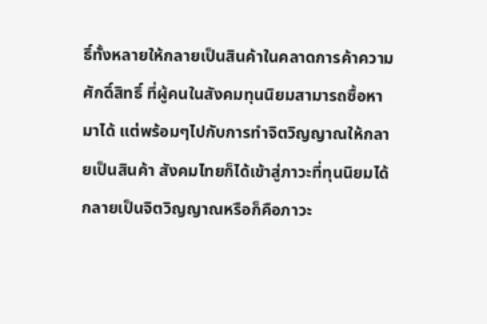ธิ์ทั้งหลายให้กลายเป็นสินค้าในคลาดการค้าความศักดิ์สิทธิ์ ที่ผู้คนในสังคมทุนนิยมสามารถซื้อหามาได้ แต่พร้อมๆไปกับการทำจิตวิญญาณให้กลายเป็นสินค้า สังคมไทยก็ได้เข้าสู่ภาวะที่ทุนนิยมได้กลายเป็นจิตวิญญาณหรือก็คือภาวะ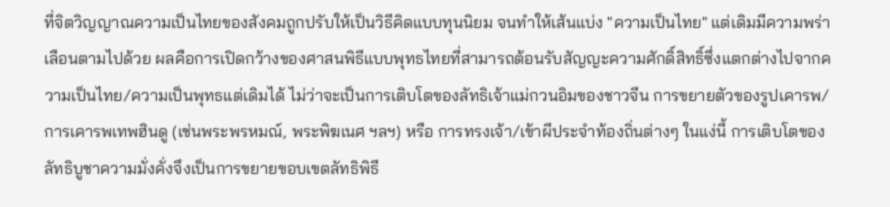ที่จิตวิญญาณความเป็นไทยของสังคมถูกปรับให้เป็นวิธีคิดแบบทุนนิยม จนทำให้เส้นแบ่ง "ความเป็นไทย" แต่เดิมมีความพร่าเลือนตามไปด้วย ผลคือการเปิดกว้างของศาสนพิธีแบบพุทธไทยที่สามารถต้อนรับสัญญะความศักดิ์สิทธิ์ซึ่งแตกต่างไปจากความเป็นไทย/ความเป็นพุทธแต่เดิมได้ ไม่ว่าจะเป็นการเติบโตของลัทธิเจ้าแม่กวนอิมของชาวจีน การขยายตัวของรูปเคารพ/การเคารพเทพฮินดู (เช่นพระพรหมณ์, พระพิฆเนศ ฯลฯ) หรือ การทรงเจ้า/เข้าผีประจำท้องถิ่นต่างๆ ในแง่นี้ การเติบโตของลัทธิบูชาความมั่งคั่งจึงเป็นการขยายขอบเขตลัทธิพิธี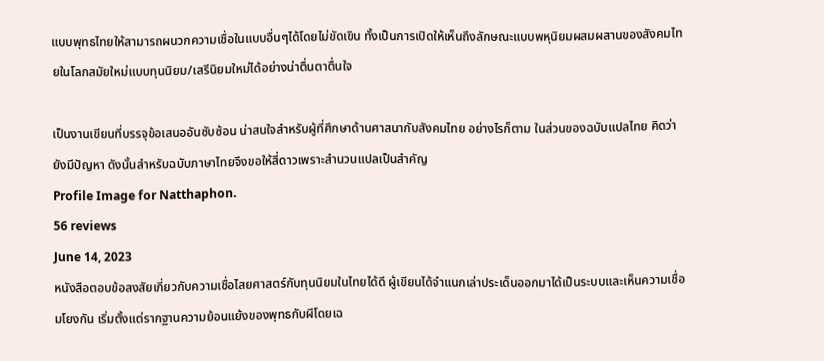แบบพุทธไทยให้สามารถผนวกความเชื่อในแบบอื่นๆได้โดยไม่ขัดเขิน ทั้งเป็นการเปิดให้เห็นถึงลักษณะแบบพหุนิยมผสมผสานของสังคมไทยในโลกสมัยใหม่แบบทุนนิยม/เสรีนิยมใหม่ได้อย่างน่าตื่นตาตื่นใจ

เป็นงานเขียนที่บรรจุข้อเสนออันซับซ้อน น่าสนใจสำหรับผู้ที่ศึกษาด้านศาสนากับสังคมไทย อย่างไรก็ตาม ในส่วนของฉบับแปลไทย คิดว่ายังมีปัญหา ดังนั้นสำหรับฉบับภาษาไทยจึงขอให้สี่ดาวเพราะสำนวนแปลเป็นสำคัญ
Profile Image for Natthaphon.
56 reviews
June 14, 2023
หนังสือตอบข้อสงสัยเกี่ยวกับความเชื่อไสยศาสตร์กับทุนนิยมในไทยได้ดี ผู้เขียนได้จำแนกเล่าประเด็นออกมาได้เป็นระบบและเห็นความเชื่อมโยงกัน เริ่มตั้งแต่รากฐานความย้อนแย้งของพุทธกับผีโดยเฉ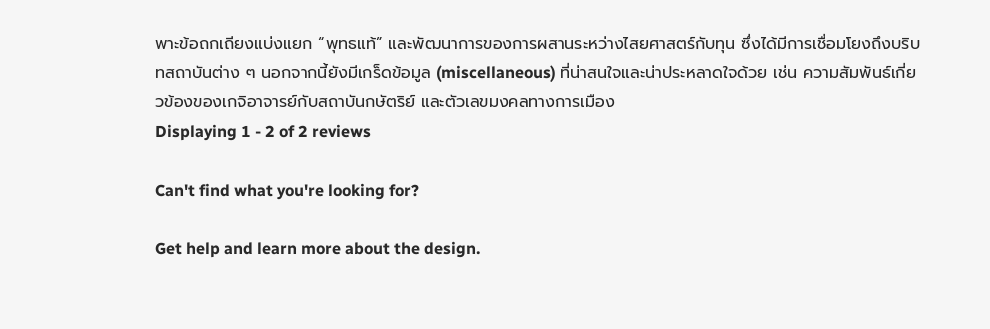พาะข้อถกเถียงแบ่งแยก “พุทธแท้” และพัฒนาการของการผสานระหว่างไสยศาสตร์กับทุน ซึ่งได้มีการเชื่อมโยงถึงบริบทสถาบันต่าง ๆ นอกจากนี้ยังมีเกร็ดข้อมูล (miscellaneous) ที่น่าสนใจและน่าประหลาดใจด้วย เช่น ความสัมพันธ์เกี่ยวข้องของเกจิอาจารย์กับสถาบันกษัตริย์ และตัวเลขมงคลทางการเมือง
Displaying 1 - 2 of 2 reviews

Can't find what you're looking for?

Get help and learn more about the design.